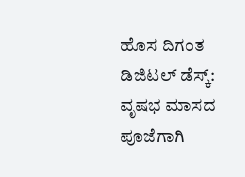ಹೊಸ ದಿಗಂತ ಡಿಜಿಟಲ್ ಡೆಸ್ಕ್:
ವೃಷಭ ಮಾಸದ ಪೂಜೆಗಾಗಿ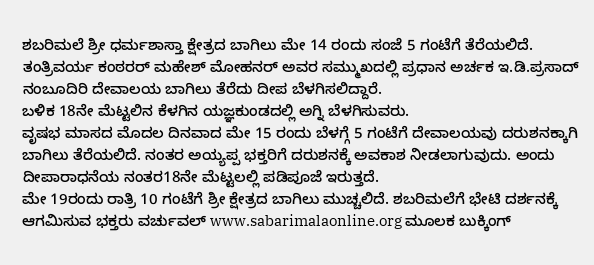ಶಬರಿಮಲೆ ಶ್ರೀ ಧರ್ಮಶಾಸ್ತಾ ಕ್ಷೇತ್ರದ ಬಾಗಿಲು ಮೇ 14 ರಂದು ಸಂಜೆ 5 ಗಂಟೆಗೆ ತೆರೆಯಲಿದೆ.
ತಂತ್ರಿವರ್ಯ ಕಂಠರರ್ ಮಹೇಶ್ ಮೋಹನರ್ ಅವರ ಸಮ್ಮುಖದಲ್ಲಿ ಪ್ರಧಾನ ಅರ್ಚಕ ಇ.ಡಿ.ಪ್ರಸಾದ್ ನಂಬೂದಿರಿ ದೇವಾಲಯ ಬಾಗಿಲು ತೆರೆದು ದೀಪ ಬೆಳಗಿಸಲಿದ್ದಾರೆ.
ಬಳಿಕ 18ನೇ ಮೆಟ್ಟಲಿನ ಕೆಳಗಿನ ಯಜ್ಞಕುಂಡದಲ್ಲಿ ಅಗ್ನಿ ಬೆಳಗಿಸುವರು.
ವೃಷಭ ಮಾಸದ ಮೊದಲ ದಿನವಾದ ಮೇ 15 ರಂದು ಬೆಳಗ್ಗೆ 5 ಗಂಟೆಗೆ ದೇವಾಲಯವು ದರುಶನಕ್ಕಾಗಿ ಬಾಗಿಲು ತೆರೆಯಲಿದೆ. ನಂತರ ಅಯ್ಯಪ್ಪ ಭಕ್ತರಿಗೆ ದರುಶನಕ್ಕೆ ಅವಕಾಶ ನೀಡಲಾಗುವುದು. ಅಂದು ದೀಪಾರಾಧನೆಯ ನಂತರ18ನೇ ಮೆಟ್ಟಲಲ್ಲಿ ಪಡಿಪೂಜೆ ಇರುತ್ತದೆ.
ಮೇ 19ರಂದು ರಾತ್ರಿ 10 ಗಂಟೆಗೆ ಶ್ರೀ ಕ್ಷೇತ್ರದ ಬಾಗಿಲು ಮುಚ್ಚಲಿದೆ. ಶಬರಿಮಲೆಗೆ ಭೇಟಿ ದರ್ಶನಕ್ಕೆ ಆಗಮಿಸುವ ಭಕ್ತರು ವರ್ಚುವಲ್ www.sabarimalaonline.org ಮೂಲಕ ಬುಕ್ಕಿಂಗ್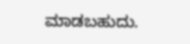ಮಾಡಬಹುದು.